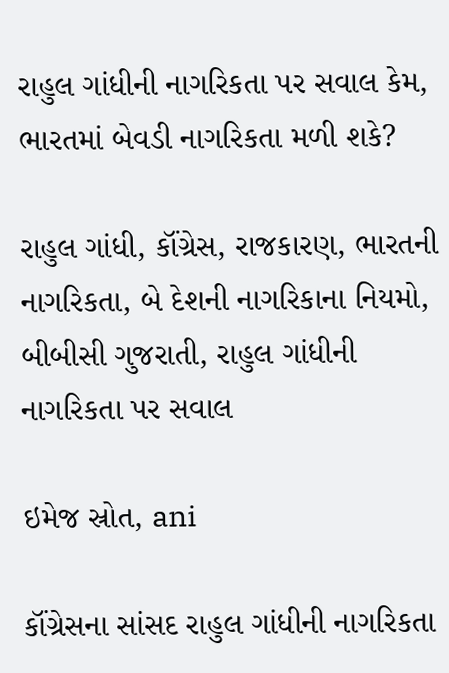રાહુલ ગાંધીની નાગરિકતા પર સવાલ કેમ, ભારતમાં બેવડી નાગરિકતા મળી શકે?

રાહુલ ગાંધી, કૉંગ્રેસ, રાજકારણ, ભારતની નાગરિકતા, બે દેશની નાગરિકાના નિયમો, બીબીસી ગુજરાતી, રાહુલ ગાંધીની નાગરિકતા પર સવાલ

ઇમેજ સ્રોત, ani

કૉંગ્રેસના સાંસદ રાહુલ ગાંધીની નાગરિકતા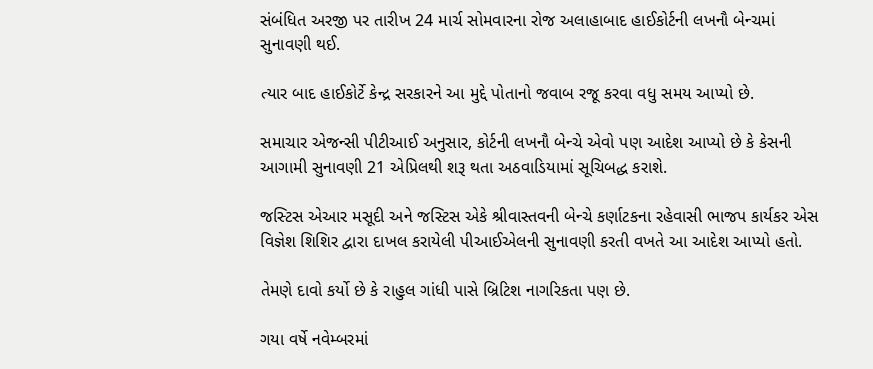સંબંધિત અરજી પર તારીખ 24 માર્ચ સોમવારના રોજ અલાહાબાદ હાઈકોર્ટની લખનૌ બેન્ચમાં સુનાવણી થઈ.

ત્યાર બાદ હાઈકોર્ટે કેન્દ્ર સરકારને આ મુદ્દે પોતાનો જવાબ રજૂ કરવા વધુ સમય આપ્યો છે.

સમાચાર એજન્સી પીટીઆઈ અનુસાર, કોર્ટની લખનૌ બેન્ચે એવો પણ આદેશ આપ્યો છે કે કેસની આગામી સુનાવણી 21 એપ્રિલથી શરૂ થતા અઠવાડિયામાં સૂચિબદ્ધ કરાશે.

જસ્ટિસ એઆર મસૂદી અને જસ્ટિસ એકે શ્રીવાસ્તવની બેન્ચે કર્ણાટકના રહેવાસી ભાજપ કાર્યકર એસ વિજ્ઞેશ શિશિર દ્વારા દાખલ કરાયેલી પીઆઈએલની સુનાવણી કરતી વખતે આ આદેશ આપ્યો હતો.

તેમણે દાવો કર્યો છે કે રાહુલ ગાંધી પાસે બ્રિટિશ નાગરિકતા પણ છે.

ગયા વર્ષે નવેમ્બરમાં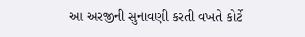આ અરજીની સુનાવણી કરતી વખતે કોર્ટે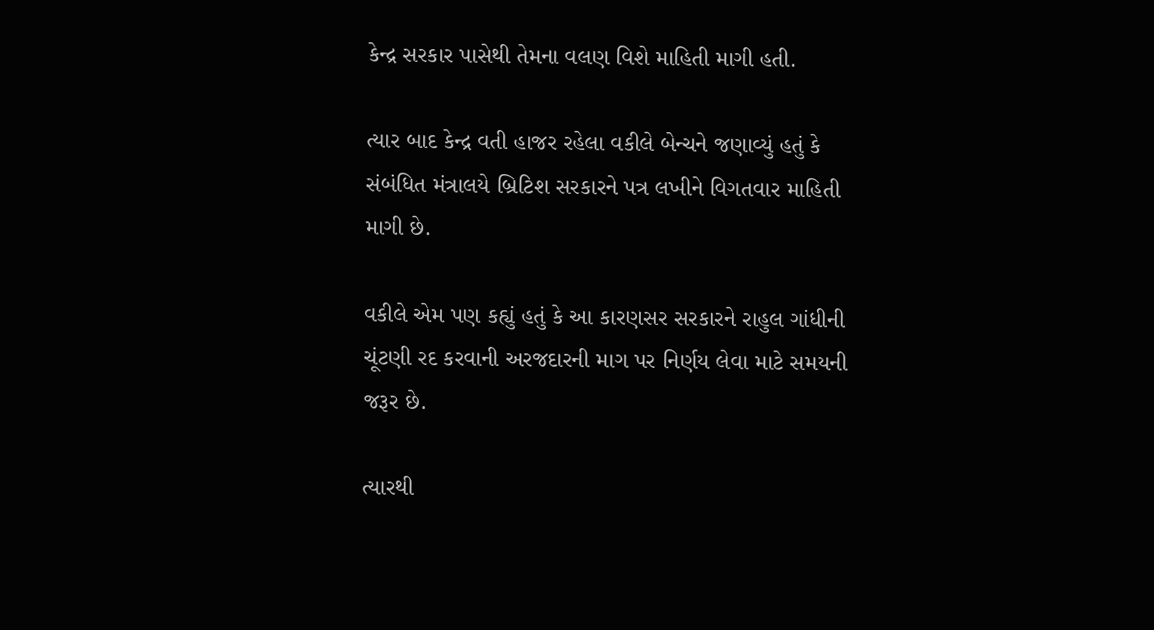કેન્દ્ર સરકાર પાસેથી તેમના વલણ વિશે માહિતી માગી હતી.

ત્યાર બાદ કેન્દ્ર વતી હાજર રહેલા વકીલે બેન્ચને જણાવ્યું હતું કે સંબંધિત મંત્રાલયે બ્રિટિશ સરકારને પત્ર લખીને વિગતવાર માહિતી માગી છે.

વકીલે એમ પણ કહ્યું હતું કે આ કારણસર સરકારને રાહુલ ગાંધીની ચૂંટણી રદ કરવાની અરજદારની માગ પર નિર્ણય લેવા માટે સમયની જરૂર છે.

ત્યારથી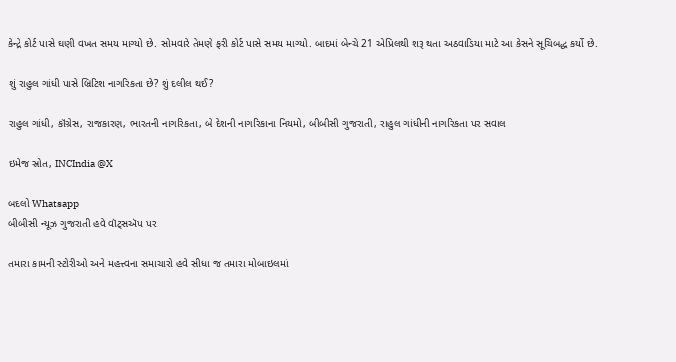કેન્દ્રે કોર્ટ પાસે ઘણી વખત સમય માગ્યો છે. સોમવારે તેમણે ફરી કોર્ટ પાસે સમય માગ્યો. બાદમાં બેન્ચે 21 એપ્રિલથી શરૂ થતા અઠવાડિયા માટે આ કેસને સૂચિબદ્ધ કર્યો છે.

શું રાહુલ ગાંધી પાસે બ્રિટિશ નાગરિકતા છે? શું દલીલ થઈ?

રાહુલ ગાંધી, કૉંગ્રેસ, રાજકારણ, ભારતની નાગરિકતા, બે દેશની નાગરિકાના નિયમો, બીબીસી ગુજરાતી, રાહુલ ગાંધીની નાગરિકતા પર સવાલ

ઇમેજ સ્રોત, INCIndia @X

બદલો Whatsapp
બીબીસી ન્યૂઝ ગુજરાતી હવે વૉટ્સઍપ પર

તમારા કામની સ્ટોરીઓ અને મહત્ત્વના સમાચારો હવે સીધા જ તમારા મોબાઇલમાં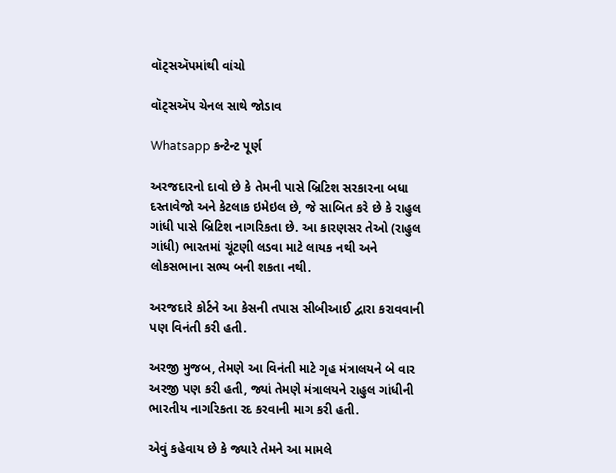વૉટ્સઍપમાંથી વાંચો

વૉટ્સઍપ ચેનલ સાથે જોડાવ

Whatsapp કન્ટેન્ટ પૂર્ણ

અરજદારનો દાવો છે કે તેમની પાસે બ્રિટિશ સરકારના બધા દસ્તાવેજો અને કેટલાક ઇમેઇલ છે, જે સાબિત કરે છે કે રાહુલ ગાંધી પાસે બ્રિટિશ નાગરિકતા છે. આ કારણસર તેઓ (રાહુલ ગાંધી) ભારતમાં ચૂંટણી લડવા માટે લાયક નથી અને લોકસભાના સભ્ય બની શકતા નથી.

અરજદારે કોર્ટને આ કેસની તપાસ સીબીઆઈ દ્વારા કરાવવાની પણ વિનંતી કરી હતી.

અરજી મુજબ, તેમણે આ વિનંતી માટે ગૃહ મંત્રાલયને બે વાર અરજી પણ કરી હતી, જ્યાં તેમણે મંત્રાલયને રાહુલ ગાંધીની ભારતીય નાગરિકતા રદ કરવાની માગ કરી હતી.

એવું કહેવાય છે કે જ્યારે તેમને આ મામલે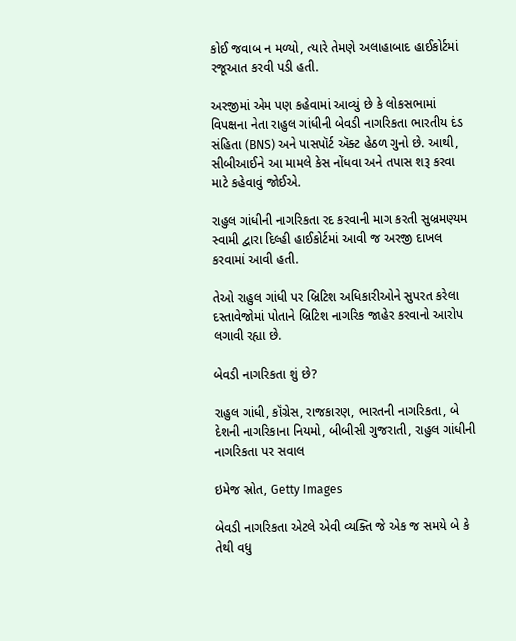કોઈ જવાબ ન મળ્યો, ત્યારે તેમણે અલાહાબાદ હાઈકોર્ટમાં રજૂઆત કરવી પડી હતી.

અરજીમાં એમ પણ કહેવામાં આવ્યું છે કે લોકસભામાં વિપક્ષના નેતા રાહુલ ગાંધીની બેવડી નાગરિકતા ભારતીય દંડ સંહિતા (BNS) અને પાસપૉર્ટ ઍક્ટ હેઠળ ગુનો છે. આથી, સીબીઆઈને આ મામલે કેસ નોંધવા અને તપાસ શરૂ કરવા માટે કહેવાવું જોઈએ.

રાહુલ ગાંધીની નાગરિકતા રદ કરવાની માગ કરતી સુબ્રમણ્યમ સ્વામી દ્વારા દિલ્હી હાઈકોર્ટમાં આવી જ અરજી દાખલ કરવામાં આવી હતી.

તેઓ રાહુલ ગાંધી પર બ્રિટિશ અધિકારીઓને સુપરત કરેલા દસ્તાવેજોમાં પોતાને બ્રિટિશ નાગરિક જાહેર કરવાનો આરોપ લગાવી રહ્યા છે.

બેવડી નાગરિકતા શું છે?

રાહુલ ગાંધી, કૉંગ્રેસ, રાજકારણ, ભારતની નાગરિકતા, બે દેશની નાગરિકાના નિયમો, બીબીસી ગુજરાતી, રાહુલ ગાંધીની નાગરિકતા પર સવાલ

ઇમેજ સ્રોત, Getty Images

બેવડી નાગરિકતા એટલે એવી વ્યક્તિ જે એક જ સમયે બે કે તેથી વધુ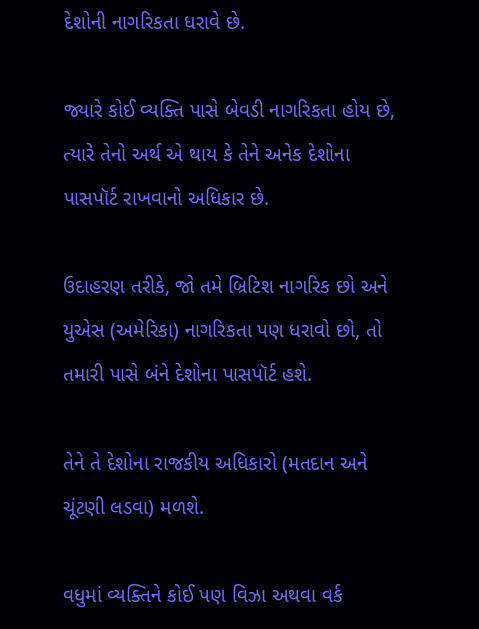દેશોની નાગરિકતા ધરાવે છે.

જ્યારે કોઈ વ્યક્તિ પાસે બેવડી નાગરિકતા હોય છે, ત્યારે તેનો અર્થ એ થાય કે તેને અનેક દેશોના પાસપૉર્ટ રાખવાનો અધિકાર છે.

ઉદાહરણ તરીકે, જો તમે બ્રિટિશ નાગરિક છો અને યુએસ (અમેરિકા) નાગરિકતા પણ ધરાવો છો, તો તમારી પાસે બંને દેશોના પાસપૉર્ટ હશે.

તેને તે દેશોના રાજકીય અધિકારો (મતદાન અને ચૂંટણી લડવા) મળશે.

વધુમાં વ્યક્તિને કોઈ પણ વિઝા અથવા વર્ક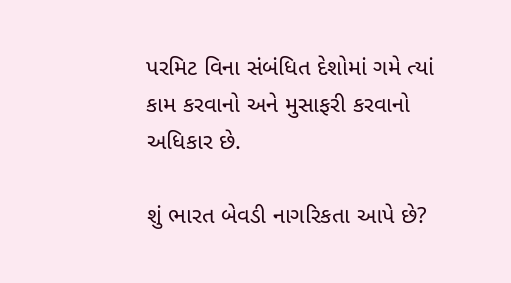પરમિટ વિના સંબંધિત દેશોમાં ગમે ત્યાં કામ કરવાનો અને મુસાફરી કરવાનો અધિકાર છે.

શું ભારત બેવડી નાગરિકતા આપે છે?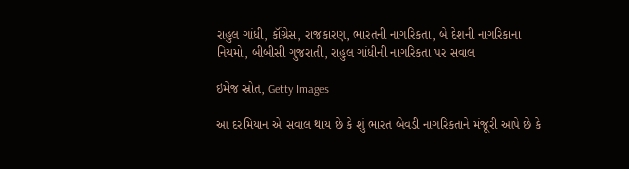રાહુલ ગાંધી, કૉંગ્રેસ, રાજકારણ, ભારતની નાગરિકતા, બે દેશની નાગરિકાના નિયમો, બીબીસી ગુજરાતી, રાહુલ ગાંધીની નાગરિકતા પર સવાલ

ઇમેજ સ્રોત, Getty Images

આ દરમિયાન એ સવાલ થાય છે કે શું ભારત બેવડી નાગરિકતાને મંજૂરી આપે છે કે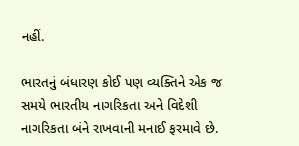નહીં.

ભારતનું બંધારણ કોઈ પણ વ્યક્તિને એક જ સમયે ભારતીય નાગરિકતા અને વિદેશી નાગરિકતા બંને રાખવાની મનાઈ ફરમાવે છે.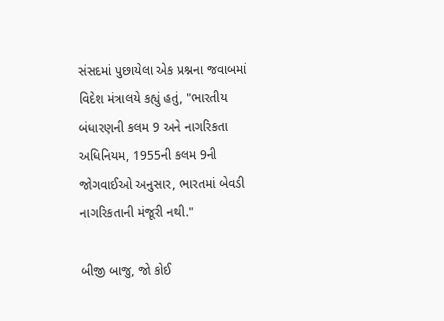સંસદમાં પુછાયેલા એક પ્રશ્નના જવાબમાં વિદેશ મંત્રાલયે કહ્યું હતું, "ભારતીય બંધારણની કલમ 9 અને નાગરિકતા અધિનિયમ, 1955ની કલમ 9ની જોગવાઈઓ અનુસાર, ભારતમાં બેવડી નાગરિકતાની મંજૂરી નથી."

બીજી બાજુ, જો કોઈ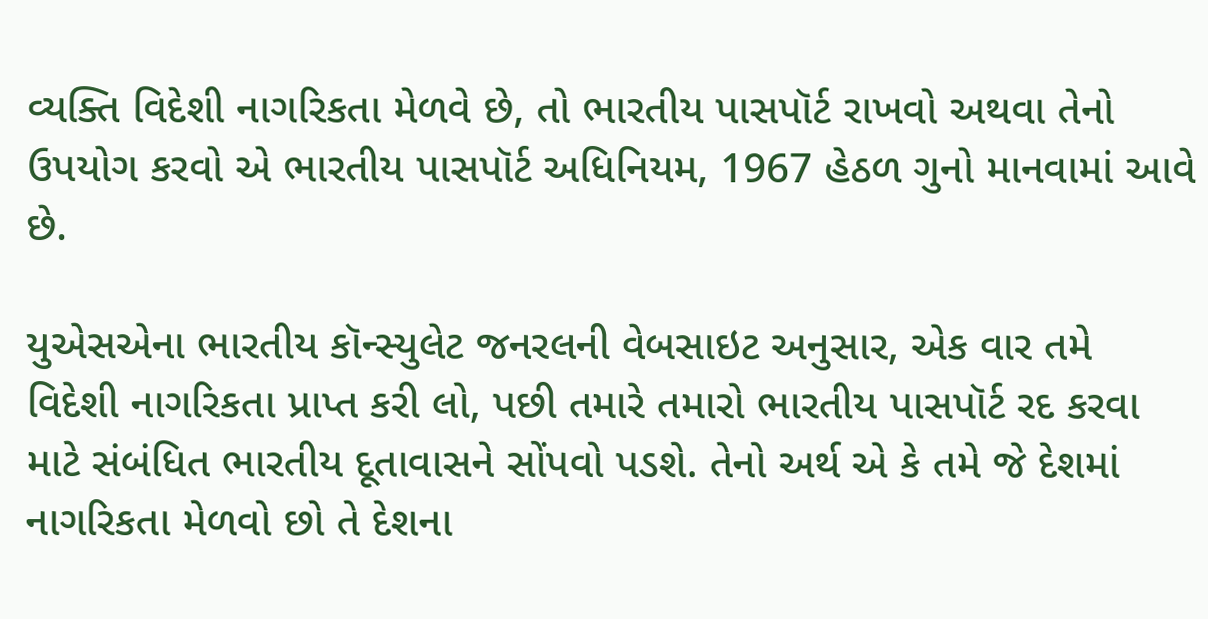વ્યક્તિ વિદેશી નાગરિકતા મેળવે છે, તો ભારતીય પાસપૉર્ટ રાખવો અથવા તેનો ઉપયોગ કરવો એ ભારતીય પાસપૉર્ટ અધિનિયમ, 1967 હેઠળ ગુનો માનવામાં આવે છે.

યુએસએના ભારતીય કૉન્સ્યુલેટ જનરલની વેબસાઇટ અનુસાર, એક વાર તમે વિદેશી નાગરિકતા પ્રાપ્ત કરી લો, પછી તમારે તમારો ભારતીય પાસપૉર્ટ રદ કરવા માટે સંબંધિત ભારતીય દૂતાવાસને સોંપવો પડશે. તેનો અર્થ એ કે તમે જે દેશમાં નાગરિકતા મેળવો છો તે દેશના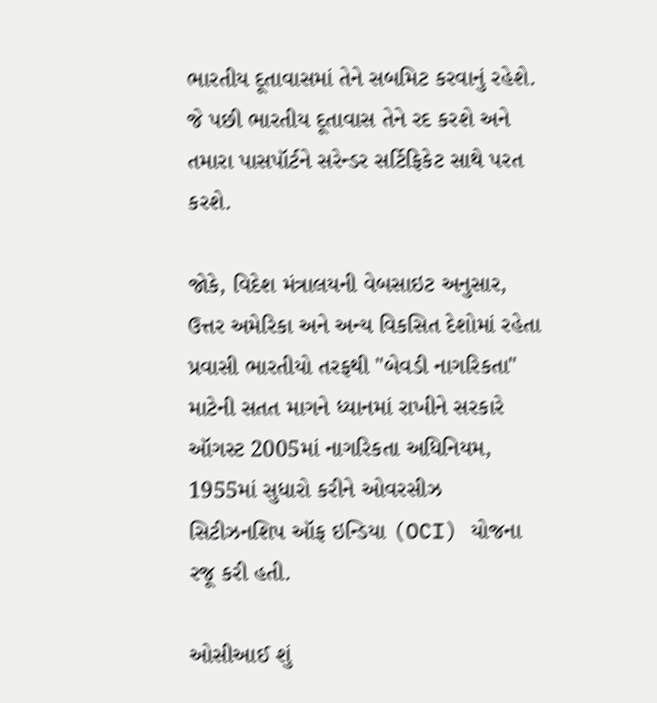ભારતીય દૂતાવાસમાં તેને સબમિટ કરવાનું રહેશે. જે પછી ભારતીય દૂતાવાસ તેને રદ કરશે અને તમારા પાસપૉર્ટને સરેન્ડર સર્ટિફિકેટ સાથે પરત કરશે.

જોકે, વિદેશ મંત્રાલયની વેબસાઇટ અનુસાર, ઉત્તર અમેરિકા અને અન્ય વિકસિત દેશોમાં રહેતા પ્રવાસી ભારતીયો તરફથી "બેવડી નાગરિકતા" માટેની સતત માગને ધ્યાનમાં રાખીને સરકારે ઑગસ્ટ 2005માં નાગરિકતા અધિનિયમ, 1955માં સુધારો કરીને ઓવરસીઝ સિટીઝનશિપ ઑફ ઇન્ડિયા (OCI) યોજના રજૂ કરી હતી.

ઓસીઆઈ શું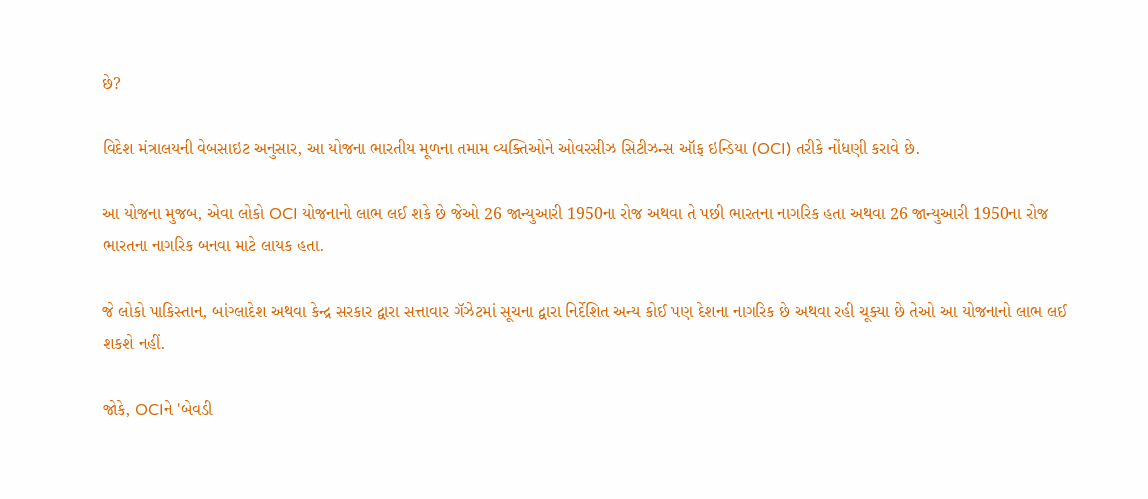છે?

વિદેશ મંત્રાલયની વેબસાઇટ અનુસાર, આ યોજના ભારતીય મૂળના તમામ વ્યક્તિઓને ઓવરસીઝ સિટીઝન્સ ઑફ ઇન્ડિયા (OCI) તરીકે નોંધણી કરાવે છે.

આ યોજના મુજબ, એવા લોકો OCI યોજનાનો લાભ લઈ શકે છે જેઓ 26 જાન્યુઆરી 1950ના રોજ અથવા તે પછી ભારતના નાગરિક હતા અથવા 26 જાન્યુઆરી 1950ના રોજ ભારતના નાગરિક બનવા માટે લાયક હતા.

જે લોકો પાકિસ્તાન, બાંગ્લાદેશ અથવા કેન્દ્ર સરકાર દ્વારા સત્તાવાર ગૅઝેટમાં સૂચના દ્વારા નિર્દેશિત અન્ય કોઈ પણ દેશના નાગરિક છે અથવા રહી ચૂક્યા છે તેઓ આ યોજનાનો લાભ લઈ શકશે નહીં.

જોકે, OCIને 'બેવડી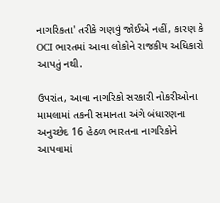નાગરિકતા' તરીકે ગણવું જોઈએ નહીં, કારણ કે OCI ભારતમાં આવા લોકોને રાજકીય અધિકારો આપતું નથી.

ઉપરાંત, આવા નાગરિકો સરકારી નોકરીઓના મામલામાં તકની સમાનતા અંગે બંધારણના અનુચ્છેદ 16 હેઠળ ભારતના નાગરિકોને આપવામાં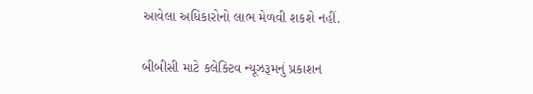આવેલા અધિકારોનો લાભ મેળવી શકશે નહીં.

બીબીસી માટે કલેક્ટિવ ન્યૂઝરૂમનું પ્રકાશન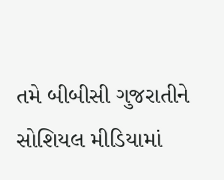તમે બીબીસી ગુજરાતીને સોશિયલ મીડિયામાં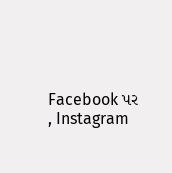Facebook પર , Instagram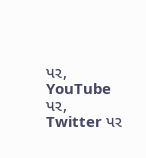પર, YouTube પર, Twitter પર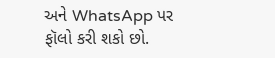અને WhatsApp પર ફૉલો કરી શકો છો.